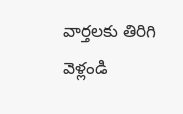వార్తలకు తిరిగి వెళ్లండి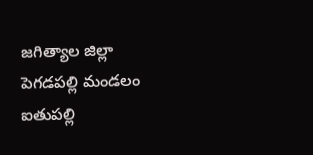జగిత్యాల జిల్లా పెగడపల్లి మండలం ఐతుపల్లి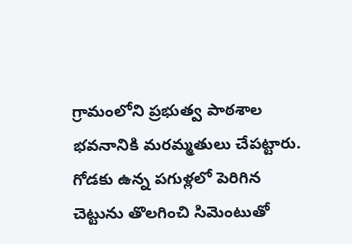గ్రామంలోని ప్రభుత్వ పాఠశాల భవనానికి మరమ్మతులు చేపట్టారు. గోడకు ఉన్న పగుళ్లలో పెరిగిన చెట్టును తొలగించి సిమెంటుతో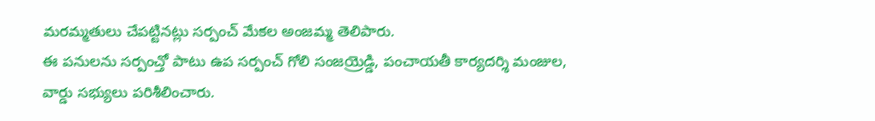మరమ్మతులు చేపట్టినట్లు సర్పంచ్ మేకల అంజమ్మ తెలిపారు.
ఈ పనులను సర్పంచ్తో పాటు ఉప సర్పంచ్ గోలి సంజయ్రెడ్డి, పంచాయతీ కార్యదర్శి మంజుల, వార్డు సభ్యులు పరిశీలించారు.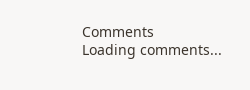Comments
Loading comments...